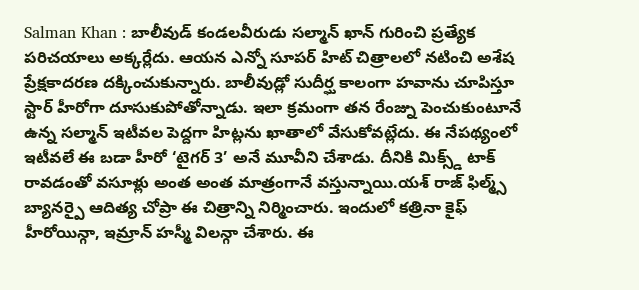Salman Khan : బాలీవుడ్ కండలవీరుడు సల్మాన్ ఖాన్ గురించి ప్రత్యేక పరిచయాలు అక్కర్లేదు. ఆయన ఎన్నో సూపర్ హిట్ చిత్రాలలో నటించి అశేష ప్రేక్షకాదరణ దక్కించుకున్నారు. బాలీవుడ్లో సుదీర్ఘ కాలంగా హవాను చూపిస్తూ స్టార్ హీరోగా దూసుకుపోతోన్నాడు. ఇలా క్రమంగా తన రేంజ్ను పెంచుకుంటూనే ఉన్న సల్మాన్ ఇటీవల పెద్దగా హిట్లను ఖాతాలో వేసుకోవట్లేదు. ఈ నేపథ్యంలో ఇటీవలే ఈ బడా హీరో ‘టైగర్ 3’ అనే మూవీని చేశాడు. దీనికి మిక్స్డ్ టాక్ రావడంతో వసూళ్లు అంత అంత మాత్రంగానే వస్తున్నాయి.యశ్ రాజ్ ఫిల్మ్స్ బ్యానర్పై ఆదిత్య చోప్రా ఈ చిత్రాన్ని నిర్మించారు. ఇందులో కత్రినా కైఫ్ హీరోయిన్గా, ఇమ్రాన్ హస్మీ విలన్గా చేశారు. ఈ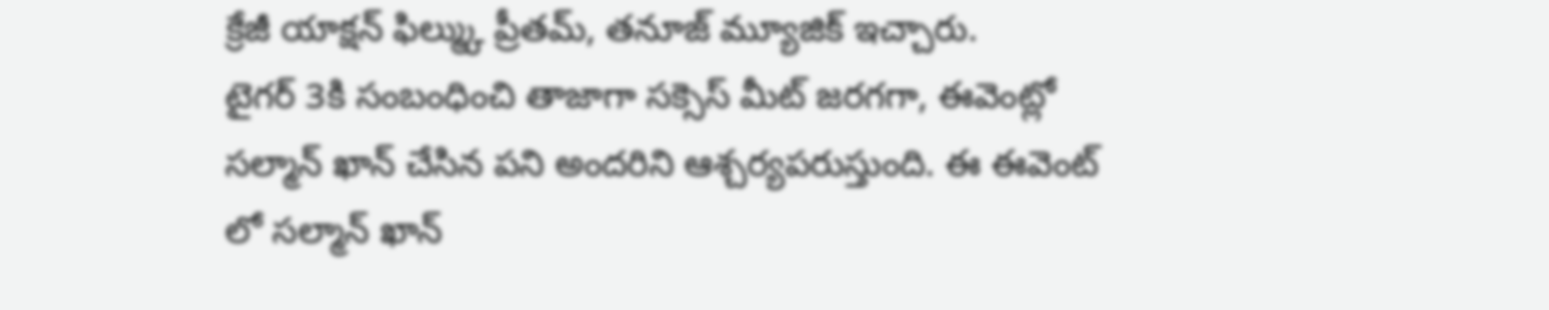క్రేజీ యాక్షన్ ఫిల్మ్కు ప్రీతమ్, తనూజ్ మ్యూజిక్ ఇచ్చారు.
టైగర్ 3కి సంబంధించి తాజాగా సక్సెస్ మీట్ జరగగా, ఈవెంట్లో సల్మాన్ ఖాన్ చేసిన పని అందరిని ఆశ్చర్యపరుస్తుంది. ఈ ఈవెంట్ లో సల్మాన్ ఖాన్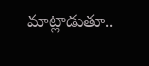మాట్లాడుతూ..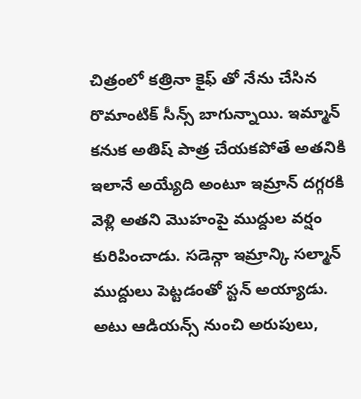చిత్రంలో కత్రినా కైఫ్ తో నేను చేసిన రొమాంటిక్ సీన్స్ బాగున్నాయి. ఇమ్మాన్ కనుక అతిష్ పాత్ర చేయకపోతే అతనికి ఇలానే అయ్యేది అంటూ ఇమ్రాన్ దగ్గరకి వెళ్లి అతని మొహంపై ముద్దుల వర్షం కురిపించాడు. సడెన్గా ఇమ్రాన్కి సల్మాన్ ముద్దులు పెట్టడంతో స్టన్ అయ్యాడు. అటు ఆడియన్స్ నుంచి అరుపులు,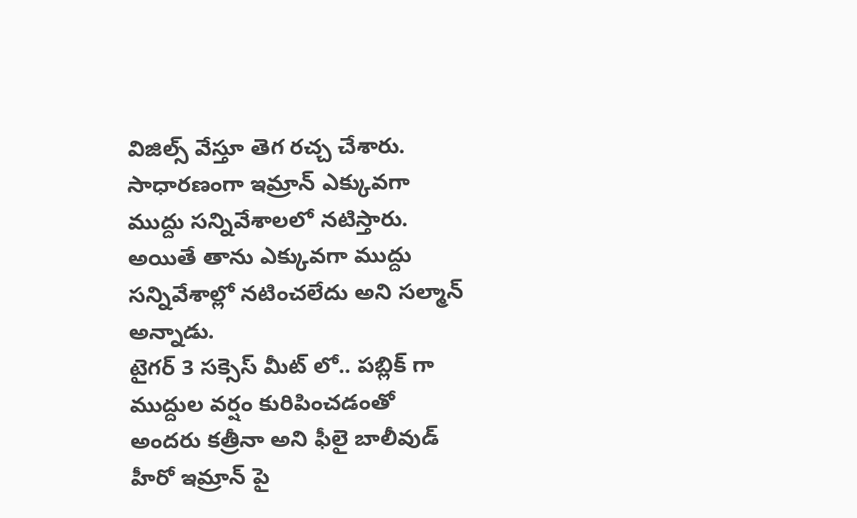విజిల్స్ వేస్తూ తెగ రచ్చ చేశారు. సాధారణంగా ఇమ్రాన్ ఎక్కువగా ముద్దు సన్నివేశాలలో నటిస్తారు. అయితే తాను ఎక్కువగా ముద్దు సన్నివేశాల్లో నటించలేదు అని సల్మాన్ అన్నాడు.
టైగర్ 3 సక్సెస్ మీట్ లో.. పబ్లిక్ గా ముద్దుల వర్షం కురిపించడంతో అందరు కత్రీనా అని ఫీలై బాలీవుడ్ హీరో ఇమ్రాన్ పై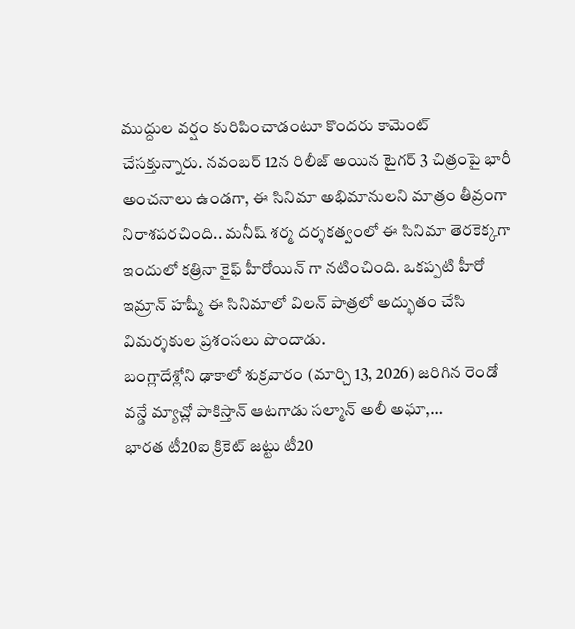ముద్దుల వర్షం కురిపించాడంటూ కొందరు కామెంట్ చేసక్తున్నారు. నవంబర్ 12న రిలీజ్ అయిన టైగర్ 3 చిత్రంపై భారీ అంచనాలు ఉండగా, ఈ సినిమా అభిమానులని మాత్రం తీవ్రంగా నిరాశపరచింది.. మనీష్ శర్మ దర్శకత్వంలో ఈ సినిమా తెరకెక్కగా ఇందులో కత్రినా కైఫ్ హీరోయిన్ గా నటించింది. ఒకప్పటి హీరో ఇమ్రాన్ హష్మీ ఈ సినిమాలో విలన్ పాత్రలో అద్భుతం చేసి విమర్శకుల ప్రశంసలు పొందాడు.
బంగ్లాదేశ్లోని ఢాకాలో శుక్రవారం (మార్చి 13, 2026) జరిగిన రెండో వన్డే మ్యాచ్లో పాకిస్తాన్ ఆటగాడు సల్మాన్ అలీ అఘా,…
భారత టీ20ఐ క్రికెట్ జట్టు టీ20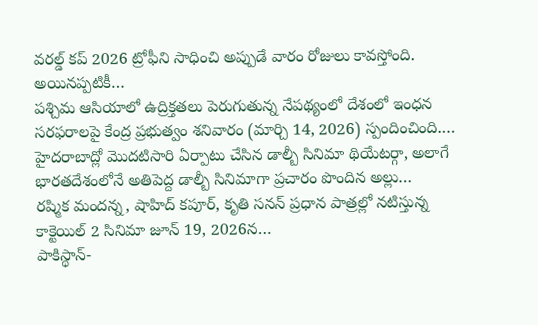వరల్డ్ కప్ 2026 ట్రోఫీని సాధించి అప్పుడే వారం రోజులు కావస్తోంది. అయినప్పటికీ…
పశ్చిమ ఆసియాలో ఉద్రిక్తతలు పెరుగుతున్న నేపథ్యంలో దేశంలో ఇంధన సరఫరాలపై కేంద్ర ప్రభుత్వం శనివారం (మార్చి 14, 2026) స్పందించింది.…
హైదరాబాద్లో మొదటిసారి ఏర్పాటు చేసిన డాల్బీ సినిమా థియేటర్గా, అలాగే భారతదేశంలోనే అతిపెద్ద డాల్బీ సినిమాగా ప్రచారం పొందిన అల్లు…
రష్మిక మందన్న, షాహిద్ కపూర్, కృతి సనన్ ప్రధాన పాత్రల్లో నటిస్తున్న కాక్టెయిల్ 2 సినిమా జూన్ 19, 2026న…
పాకిస్థాన్-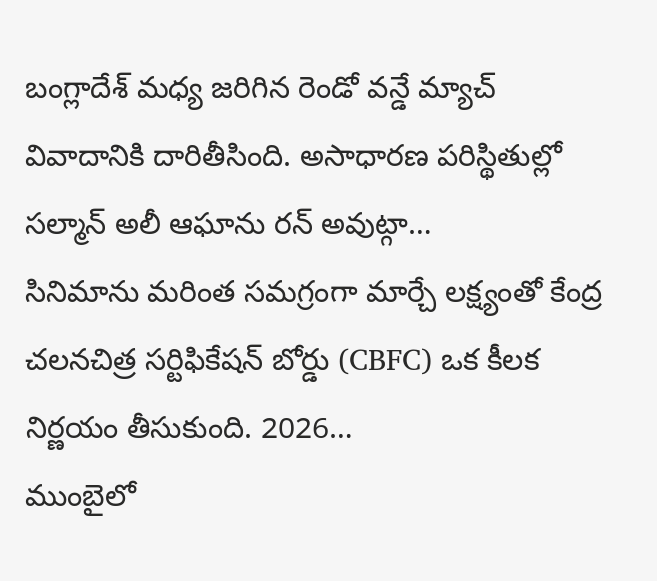బంగ్లాదేశ్ మధ్య జరిగిన రెండో వన్డే మ్యాచ్ వివాదానికి దారితీసింది. అసాధారణ పరిస్థితుల్లో సల్మాన్ అలీ ఆఘాను రన్ అవుట్గా…
సినిమాను మరింత సమగ్రంగా మార్చే లక్ష్యంతో కేంద్ర చలనచిత్ర సర్టిఫికేషన్ బోర్డు (CBFC) ఒక కీలక నిర్ణయం తీసుకుంది. 2026…
ముంబైలో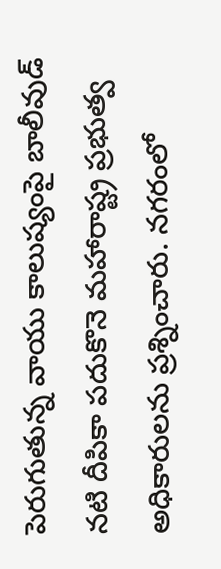పెరుగుతున్న వాయు కాలుష్యంపై బాలీవుడ్ నటి దీపికా పదుకొనె మహారాష్ట్ర ప్రభుత్వ అధికారులను ప్రశ్నించారు. నగరంలో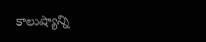కాలుష్యాన్ని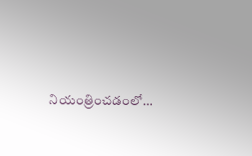నియంత్రించడంలో…